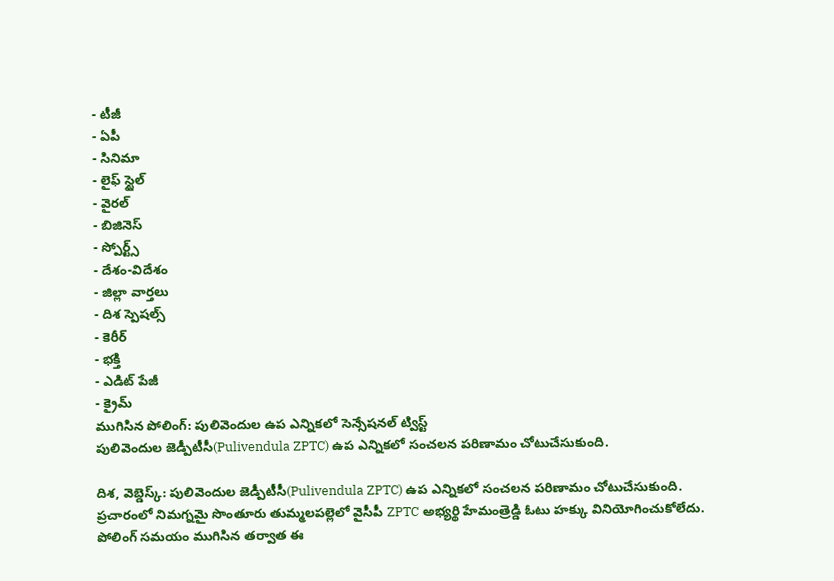- టీజీ
- ఏపీ
- సినిమా
- లైఫ్ స్టైల్
- వైరల్
- బిజినెస్
- స్పోర్ట్స్
- దేశం-విదేశం
- జిల్లా వార్తలు
- దిశ స్పెషల్స్
- కెరీర్
- భక్తి
- ఎడిట్ పేజీ
- క్రైమ్
ముగిసిన పోలింగ్: పులివెందుల ఉప ఎన్నికలో సెన్సేషనల్ ట్విస్ట్
పులివెందుల జెడ్పీటీసీ(Pulivendula ZPTC) ఉప ఎన్నికలో సంచలన పరిణామం చోటుచేసుకుంది.

దిశ, వెబ్డెస్క్: పులివెందుల జెడ్పీటీసీ(Pulivendula ZPTC) ఉప ఎన్నికలో సంచలన పరిణామం చోటుచేసుకుంది. ప్రచారంలో నిమగ్నమై సొంతూరు తుమ్మలపల్లెలో వైసీపీ ZPTC అభ్యర్థి హేమంత్రెడ్డి ఓటు హక్కు వినియోగించుకోలేదు. పోలింగ్ సమయం ముగిసిన తర్వాత ఈ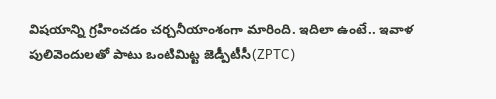విషయాన్ని గ్రహించడం చర్చనీయాంశంగా మారింది. ఇదిలా ఉంటే.. ఇవాళ పులివెందులతో పాటు ఒంటిమిట్ట జెడ్పీటీసీ(ZPTC)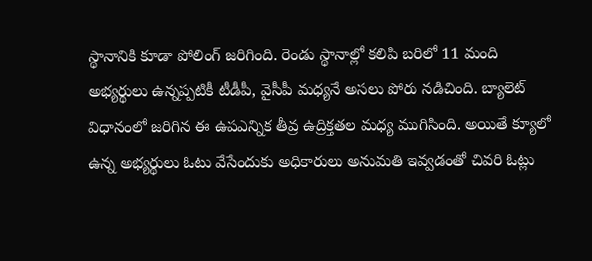స్థానానికి కూడా పోలింగ్ జరిగింది. రెండు స్థానాల్లో కలిపి బరిలో 11 మంది అభ్యర్థులు ఉన్నప్పటికీ టీడీపీ, వైసీపీ మధ్యనే అసలు పోరు నడిచింది. బ్యాలెట్ విధానంలో జరిగిన ఈ ఉపఎన్నిక తీవ్ర ఉద్రిక్తతల మధ్య ముగిసింది. అయితే క్యూలో ఉన్న అభ్యర్థులు ఓటు వేసేందుకు అధికారులు అనుమతి ఇవ్వడంతో చివరి ఓట్లు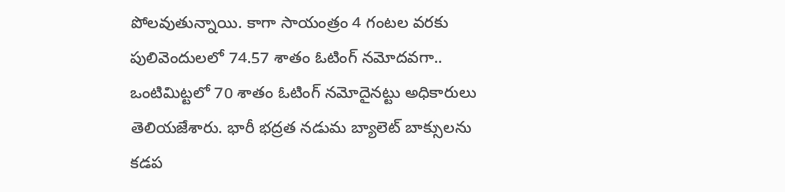పోలవుతున్నాయి. కాగా సాయంత్రం 4 గంటల వరకు పులివెందులలో 74.57 శాతం ఓటింగ్ నమోదవగా.. ఒంటిమిట్టలో 70 శాతం ఓటింగ్ నమోదైనట్టు అధికారులు తెలియజేశారు. భారీ భద్రత నడుమ బ్యాలెట్ బాక్సులను కడప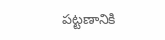పట్టణానికి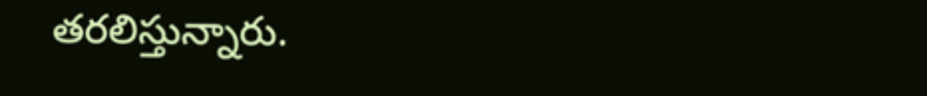తరలిస్తున్నారు.